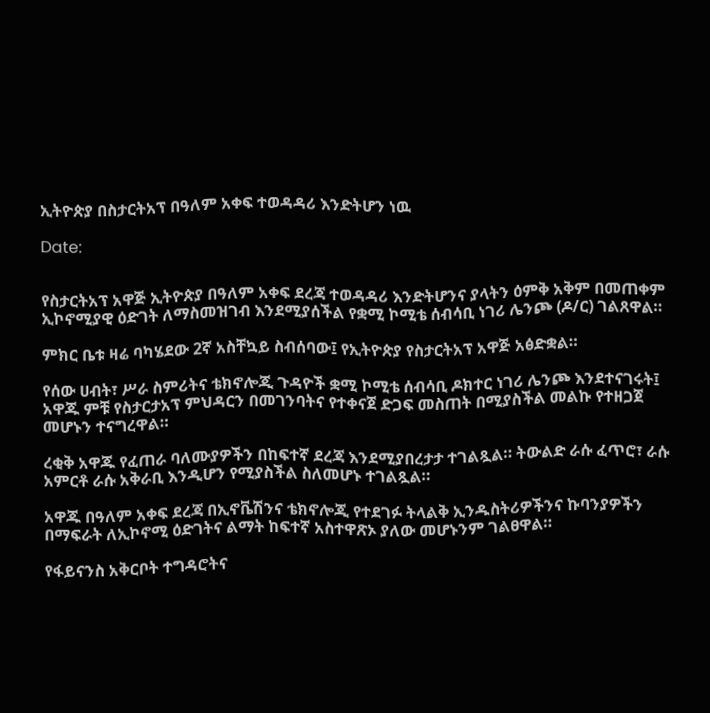ኢትዮጵያ በስታርትአፕ በዓለም አቀፍ ተወዳዳሪ እንድትሆን ነዉ

Date:


የስታርትአፕ አዋጅ ኢትዮጵያ በዓለም አቀፍ ደረጃ ተወዳዳሪ እንድትሆንና ያላትን ዕምቅ አቅም በመጠቀም ኢኮኖሚያዊ ዕድገት ለማስመዝገብ እንደሚያሰችል የቋሚ ኮሚቴ ሰብሳቢ ነገሪ ሌንጮ (ዶ/ር) ገልጸዋል።

ምክር ቤቱ ዛሬ ባካሄደው 2ኛ አስቸኳይ ስብሰባው፤ የኢትዮጵያ የስታርትአፕ አዋጅ አፅድቋል።

የሰው ሀብት፣ ሥራ ስምሪትና ቴክኖሎጂ ጉዳዮች ቋሚ ኮሚቴ ሰብሳቢ ዶክተር ነገሪ ሌንጮ እንደተናገሩት፤ አዋጁ ምቹ የስታርታአፕ ምህዳርን በመገንባትና የተቀናጀ ድጋፍ መስጠት በሚያስችል መልኩ የተዘጋጀ መሆኑን ተናግረዋል።

ረቂቅ አዋጁ የፈጠራ ባለሙያዎችን በከፍተኛ ደረጃ እንደሚያበረታታ ተገልጿል። ትውልድ ራሱ ፈጥሮ፣ ራሱ አምርቶ ራሱ አቅራቢ እንዲሆን የሚያስችል ስለመሆኑ ተገልጿል።

አዋጁ በዓለም አቀፍ ደረጃ በኢኖቬሽንና ቴክኖሎጂ የተደገፉ ትላልቅ ኢንዱስትሪዎችንና ኩባንያዎችን በማፍራት ለኢኮኖሚ ዕድገትና ልማት ከፍተኛ አስተዋጽኦ ያለው መሆኑንም ገልፀዋል።

የፋይናንስ አቅርቦት ተግዳሮትና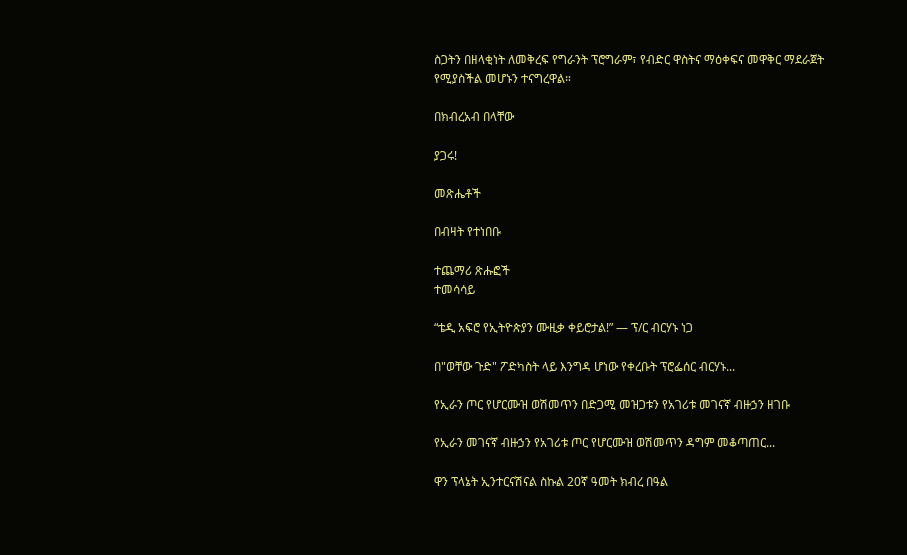ስጋትን በዘላቂነት ለመቅረፍ የግራንት ፕሮግራም፣ የብድር ዋስትና ማዕቀፍና መዋቅር ማደራጀት የሚያስችል መሆኑን ተናግረዋል።

በክብረአብ በላቸው

ያጋሩ!

መጽሔቶች

በብዛት የተነበቡ

ተጨማሪ ጽሑፎች
ተመሳሳይ

“ቴዲ አፍሮ የኢትዮጵያን ሙዚቃ ቀይሮታል!” — ፕ/ር ብርሃኑ ነጋ

በ"ወቸው ጉድ" ፖድካስት ላይ እንግዳ ሆነው የቀረቡት ፕሮፌሰር ብርሃኑ...

የኢራን ጦር የሆርሙዝ ወሽመጥን በድጋሚ መዝጋቱን የአገሪቱ መገናኛ ብዙኃን ዘገቡ

የኢራን መገናኛ ብዙኃን የአገሪቱ ጦር የሆርሙዝ ወሽመጥን ዳግም መቆጣጠር...

ዋን ፕላኔት ኢንተርናሽናል ስኩል 20ኛ ዓመት ክብረ በዓል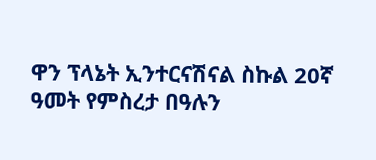ዋን ፕላኔት ኢንተርናሽናል ስኩል 20ኛ ዓመት የምስረታ በዓሉን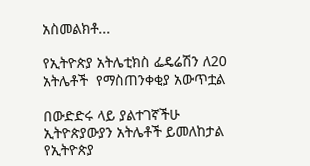አስመልክቶ...

የኢትዮጵያ አትሌቲክስ ፌዴሬሽን ለ20 አትሌቶች  የማስጠንቀቂያ አውጥቷል

በውድድሩ ላይ ያልተገኛችሁ ኢትዮጵያውያን አትሌቶች ይመለከታል የኢትዮጵያ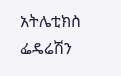አትሌቲክስ ፌዴሬሽን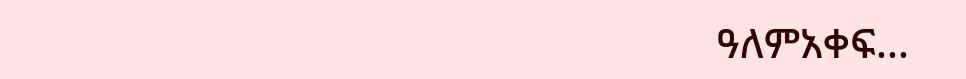ዓለምአቀፍ...